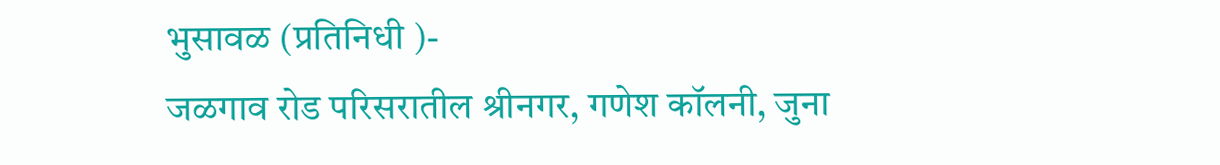भुसावळ (प्रतिनिधी )-
जळगाव रोड परिसरातील श्रीनगर, गणेश कॉलनी, जुना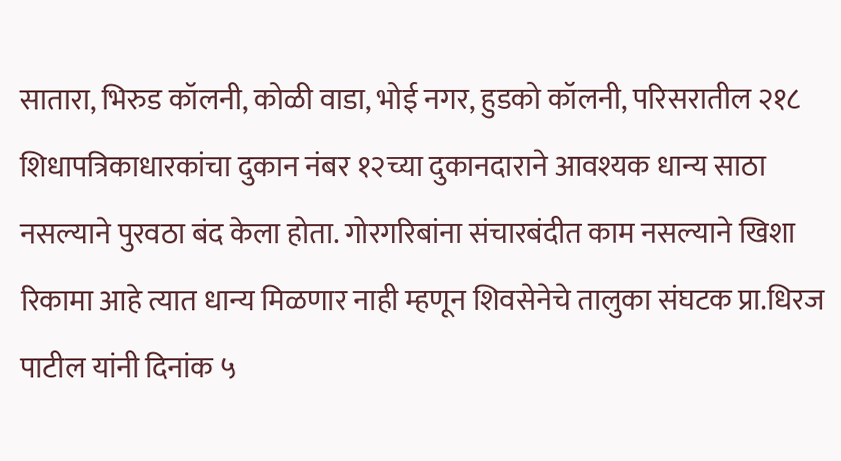सातारा, भिरुड कॉलनी, कोळी वाडा, भोई नगर, हुडको कॉलनी, परिसरातील २१८ शिधापत्रिकाधारकांचा दुकान नंबर १२च्या दुकानदाराने आवश्यक धान्य साठा नसल्याने पुरवठा बंद केला होता. गोरगरिबांना संचारबंदीत काम नसल्याने खिशा रिकामा आहे त्यात धान्य मिळणार नाही म्हणून शिवसेनेचे तालुका संघटक प्रा.धिरज पाटील यांनी दिनांक ५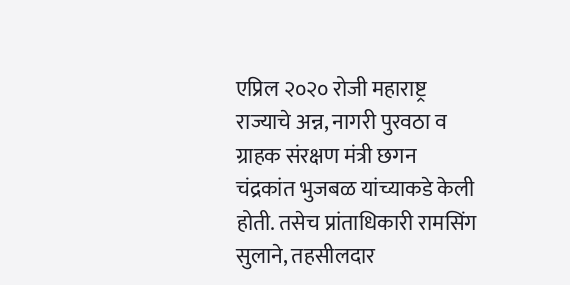एप्रिल २०२० रोजी महाराष्ट्र राज्याचे अन्न, नागरी पुरवठा व ग्राहक संरक्षण मंत्री छगन चंद्रकांत भुजबळ यांच्याकडे केली होती. तसेच प्रांताधिकारी रामसिंग सुलाने, तहसीलदार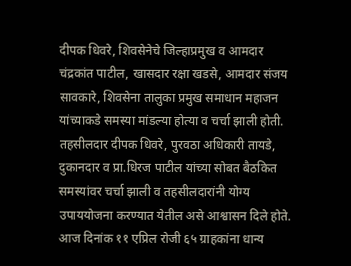दीपक धिवरे, शिवसेनेचे जिल्हाप्रमुख व आमदार चंद्रकांत पाटील, खासदार रक्षा खडसे, आमदार संजय सावकारे, शिवसेना तालुका प्रमुख समाधान महाजन यांच्याकडे समस्या मांडल्या होत्या व चर्चा झाली होती.
तहसीलदार दीपक धिवरे, पुरवठा अधिकारी तायडे, दुकानदार व प्रा.धिरज पाटील यांच्या सोबत बैठकित समस्यांवर चर्चा झाली व तहसीलदारांनी योग्य उपाययोजना करण्यात येतील असे आश्वासन दिले होते. आज दिनांक ११ एप्रिल रोजी ६५ ग्राहकांना धान्य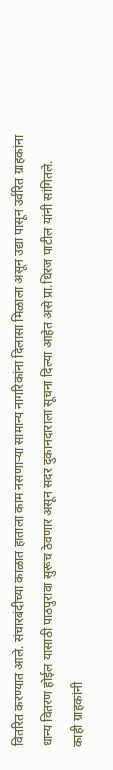वितरित करण्यात आले. संचारबंदीच्या काळात हाताला काम नसणाऱ्या सामान्य नागरिकांना दिलासा मिळाला असून उद्या पासून उर्वरित ग्राहकांना धान्य वितरण होईल यासाठी पाठपुरावा सुरूच ठेवणार असून सदर दुकानदाराला सूचना दिल्या आहेत असे प्रा.धिरज पाटील यांनी सांगितले.
काही ग्राहकांनी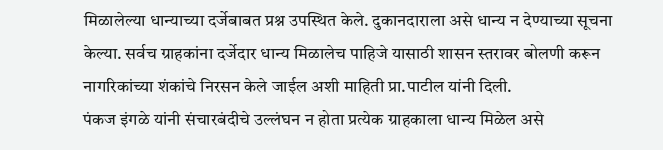मिळालेल्या धान्याच्या दर्जेबाबत प्रश्न उपस्थित केले. दुकानदाराला असे धान्य न देण्याच्या सूचना केल्या. सर्वच ग्राहकांना दर्जेदार धान्य मिळालेच पाहिजे यासाठी शासन स्तरावर बोलणी करून नागरिकांच्या शंकांचे निरसन केले जाईल अशी माहिती प्रा.पाटील यांनी दिली.
पंकज इंगळे यांनी संचारबंदीचे उल्लंघन न होता प्रत्येक ग्राहकाला धान्य मिळेल असे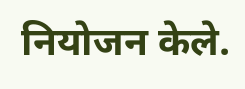नियोजन केले.